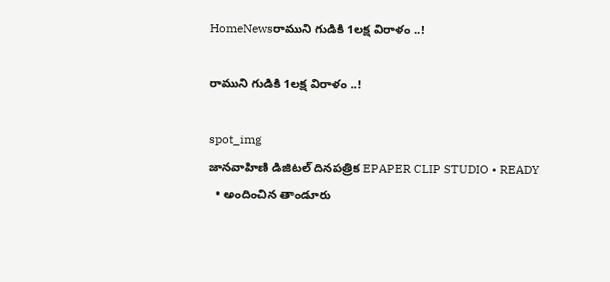HomeNewsరాముని గుడికి 1లక్ష విరాళం ..!

రాముని గుడికి 1లక్ష విరాళం ..!

spot_img
జానవాహిణి డిజిటల్ దినపత్రిక EPAPER CLIP STUDIO • READY
  • అందించిన తాండూరు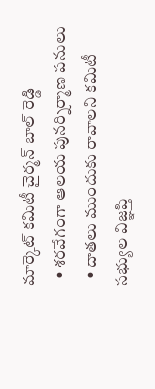మార్కెట్ కమిటీ చైర్మన్ బాల్ రెడ్డి
  • శరవేగంగా ఆలయ పునర్నిర్మాణ పనులు
  • దాతలు ముందుకు రావాలని కమిటీ సభ్యుల విజ్ఞప్తి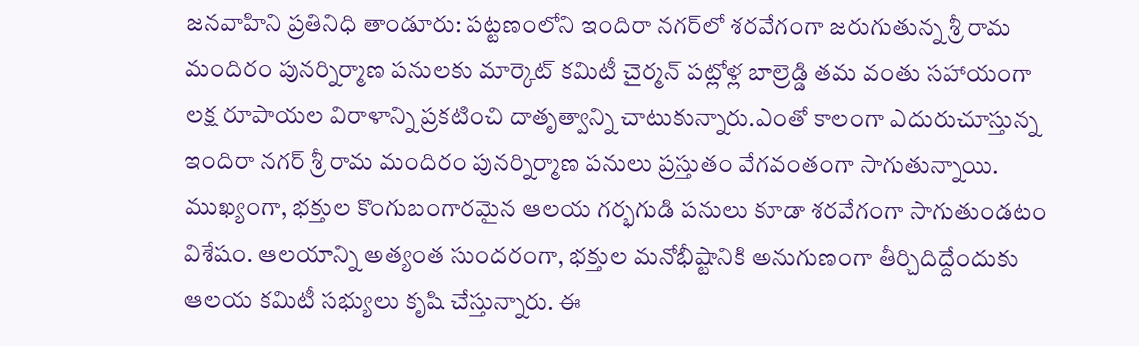జనవాహిని ప్రతినిధి తాండూరు: పట్టణంలోని ఇందిరా నగర్‌లో శరవేగంగా జరుగుతున్న శ్రీ రామ మందిరం పునర్నిర్మాణ పనులకు మార్కెట్ కమిటీ చైర్మన్ పట్లోళ్ల బాల్రెడ్డి తమ వంతు సహాయంగా లక్ష రూపాయల విరాళాన్ని ప్రకటించి దాతృత్వాన్ని చాటుకున్నారు.ఎంతో కాలంగా ఎదురుచూస్తున్న ఇందిరా నగర్ శ్రీ రామ మందిరం పునర్నిర్మాణ పనులు ప్రస్తుతం వేగవంతంగా సాగుతున్నాయి. ముఖ్యంగా, భక్తుల కొంగుబంగారమైన ఆలయ గర్భగుడి పనులు కూడా శరవేగంగా సాగుతుండటం విశేషం. ఆలయాన్ని అత్యంత సుందరంగా, భక్తుల మనోభీష్టానికి అనుగుణంగా తీర్చిదిద్దేందుకు ఆలయ కమిటీ సభ్యులు కృషి చేస్తున్నారు. ఈ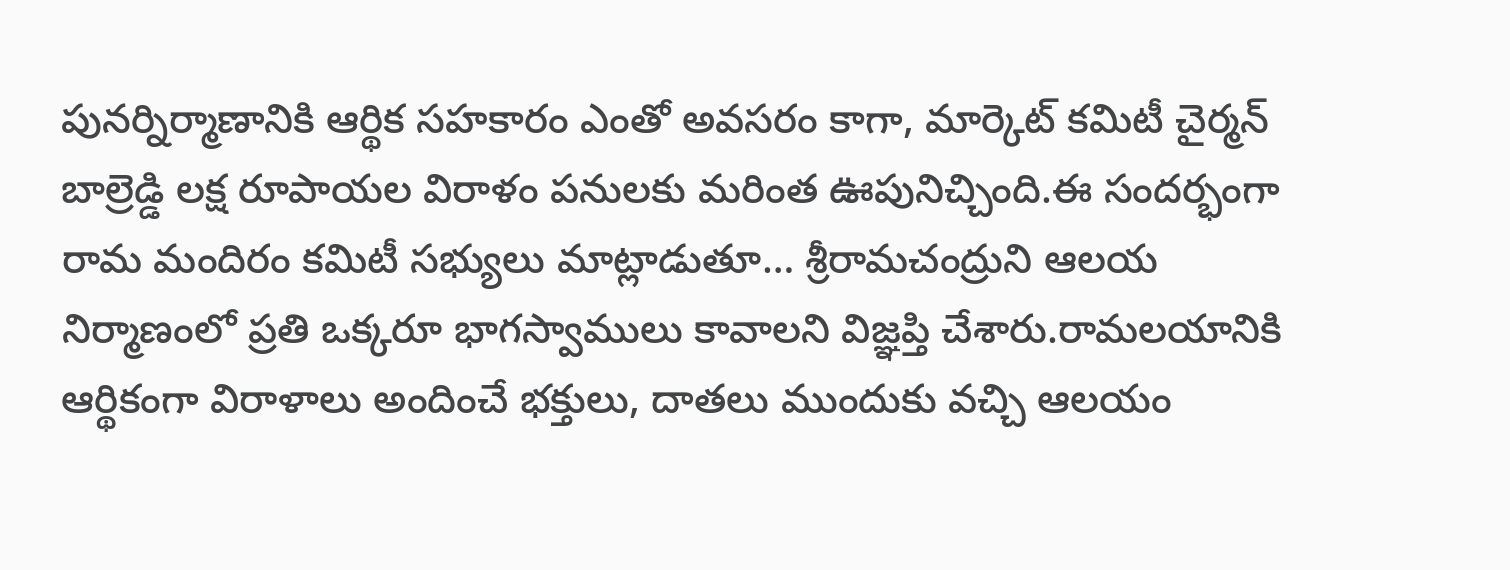పునర్నిర్మాణానికి ఆర్థిక సహకారం ఎంతో అవసరం కాగా, మార్కెట్ కమిటీ చైర్మన్ బాల్రెడ్డి లక్ష రూపాయల విరాళం పనులకు మరింత ఊపునిచ్చింది.ఈ సందర్భంగా రామ మందిరం కమిటీ సభ్యులు మాట్లాడుతూ… శ్రీరామచంద్రుని ఆలయ నిర్మాణంలో ప్రతి ఒక్కరూ భాగస్వాములు కావాలని విజ్ఞప్తి చేశారు.రామలయానికి ఆర్థికంగా విరాళాలు అందించే భక్తులు, దాతలు ముందుకు వచ్చి ఆలయం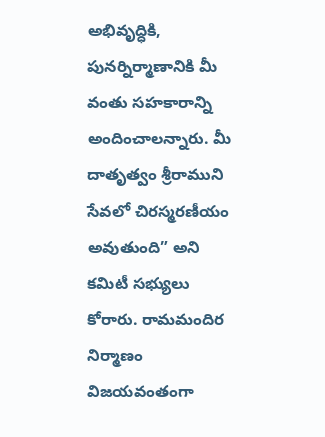అభివృద్ధికి, పునర్నిర్మాణానికి మీ వంతు సహకారాన్ని అందించాలన్నారు. మీ దాతృత్వం శ్రీరాముని సేవలో చిరస్మరణీయం అవుతుంది” అని కమిటీ సభ్యులు కోరారు. రామమందిర నిర్మాణం విజయవంతంగా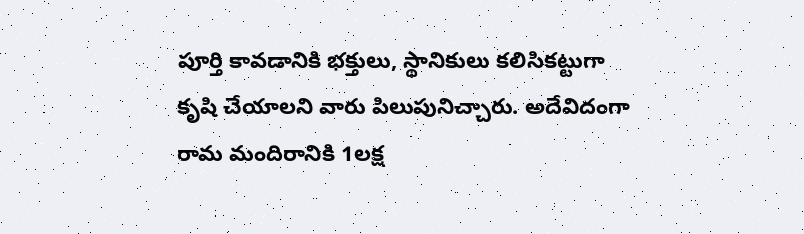పూర్తి కావడానికి భక్తులు, స్థానికులు కలిసికట్టుగా కృషి చేయాలని వారు పిలుపునిచ్చారు. అదేవిదంగా రామ మందిరానికి 1లక్ష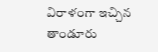విరాళంగా ఇచ్చిన తాండూరు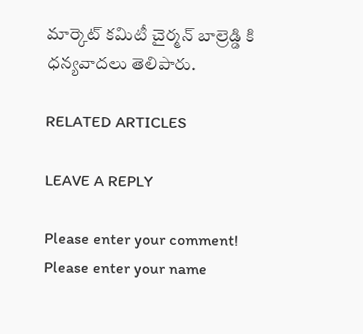మార్కెట్ కమిటీ చైర్మన్ బాల్రెడ్డి కి ధన్యవాదలు తెలిపారు.

RELATED ARTICLES

LEAVE A REPLY

Please enter your comment!
Please enter your name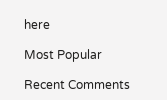here

Most Popular

Recent Comments